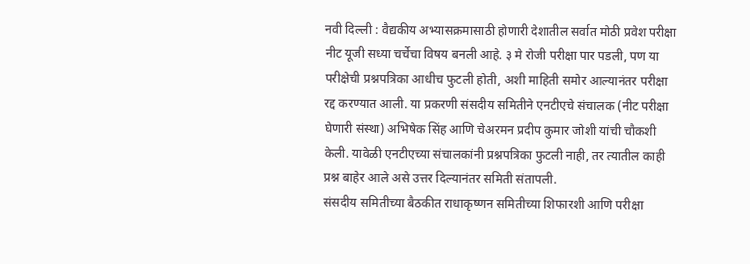नवी दिल्ली : वैद्यकीय अभ्यासक्रमासाठी होणारी देशातील सर्वात मोठी प्रवेश परीक्षा नीट यूजी सध्या चर्चेचा विषय बनली आहे. ३ मे रोजी परीक्षा पार पडली, पण या परीक्षेची प्रश्नपत्रिका आधीच फुटली होती, अशी माहिती समोर आल्यानंतर परीक्षा रद्द करण्यात आली. या प्रकरणी संसदीय समितीने एनटीएचे संचालक (नीट परीक्षा घेणारी संस्था) अभिषेक सिंह आणि चेअरमन प्रदीप कुमार जोशी यांची चौकशी केली. यावेळी एनटीएच्या संचालकांनी प्रश्नपत्रिका फुटली नाही, तर त्यातील काही प्रश्न बाहेर आले असे उत्तर दिल्यानंतर समिती संतापली.
संसदीय समितीच्या बैठकीत राधाकृष्णन समितीच्या शिफारशी आणि परीक्षा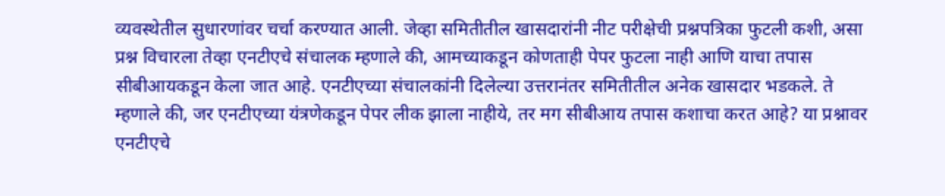व्यवस्थेतील सुधारणांवर चर्चा करण्यात आली. जेव्हा समितीतील खासदारांनी नीट परीक्षेची प्रश्नपत्रिका फुटली कशी, असा प्रश्न विचारला तेव्हा एनटीएचे संचालक म्हणाले की, आमच्याकडून कोणताही पेपर फुटला नाही आणि याचा तपास सीबीआयकडून केला जात आहे. एनटीएच्या संचालकांनी दिलेल्या उत्तरानंतर समितीतील अनेक खासदार भडकले. ते म्हणाले की, जर एनटीएच्या यंत्रणेकडून पेपर लीक झाला नाहीये, तर मग सीबीआय तपास कशाचा करत आहे? या प्रश्नावर एनटीएचे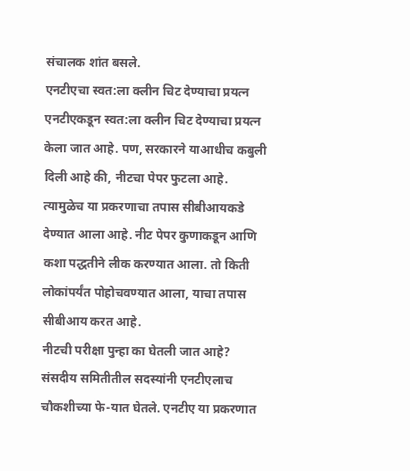संचालक शांत बसले.
एनटीएचा स्वत:ला क्लीन चिट देण्याचा प्रयत्न
एनटीएकडून स्वत:ला क्लीन चिट देण्याचा प्रयत्न केला जात आहे. पण, सरकारने याआधीच कबुली दिली आहे की, नीटचा पेपर फुटला आहे. त्यामुळेच या प्रकरणाचा तपास सीबीआयकडे देण्यात आला आहे. नीट पेपर कुणाकडून आणि कशा पद्धतीने लीक करण्यात आला. तो किती लोकांपर्यंत पोहोचवण्यात आला, याचा तपास सीबीआय करत आहे.
नीटची परीक्षा पुन्हा का घेतली जात आहे?
संसदीय समितीतील सदस्यांनी एनटीएलाच चौकशीच्या फे-यात घेतले. एनटीए या प्रकरणात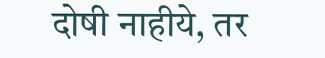दोषी नाहीये, तर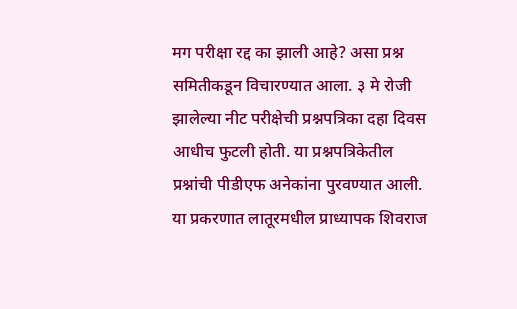मग परीक्षा रद्द का झाली आहे? असा प्रश्न समितीकडून विचारण्यात आला. ३ मे रोजी झालेल्या नीट परीक्षेची प्रश्नपत्रिका दहा दिवस आधीच फुटली होती. या प्रश्नपत्रिकेतील प्रश्नांची पीडीएफ अनेकांना पुरवण्यात आली. या प्रकरणात लातूरमधील प्राध्यापक शिवराज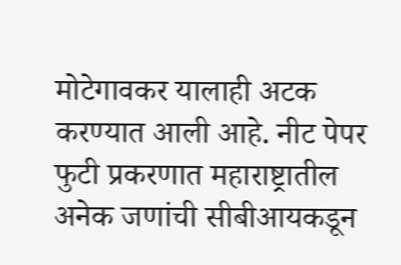मोटेगावकर यालाही अटक करण्यात आली आहे. नीट पेपर फुटी प्रकरणात महाराष्ट्रातील अनेक जणांची सीबीआयकडून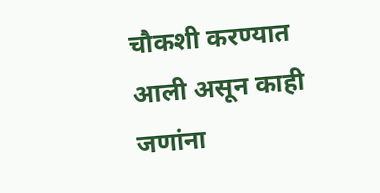चौकशी करण्यात आली असून काही जणांना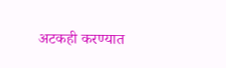अटकही करण्यात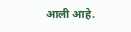आली आहे.